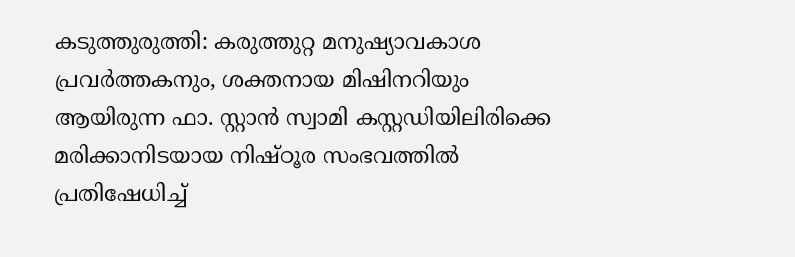കടുത്തുരുത്തി: കരുത്തുറ്റ മനുഷ്യാവകാശ പ്രവർത്തകനും, ശക്തനായ മിഷിനറിയും ആയിരുന്ന ഫാ. സ്റ്റാൻ സ്വാമി കസ്റ്റഡിയിലിരിക്കെ മരിക്കാനിടയായ നിഷ്ഠൂര സംഭവത്തിൽ പ്രതിഷേധിച്ച്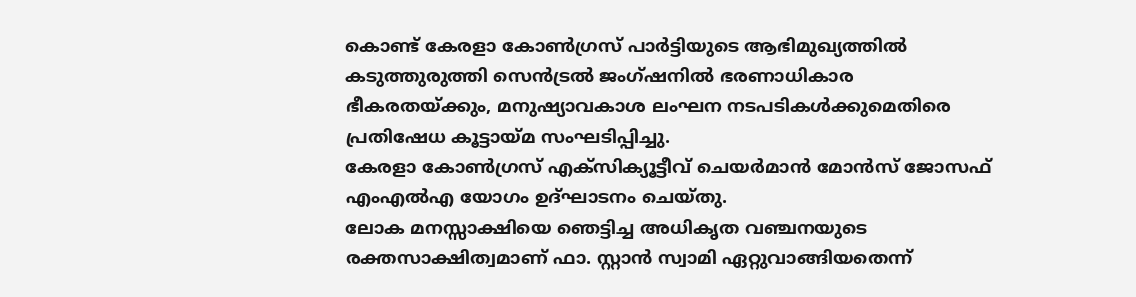കൊണ്ട് കേരളാ കോൺഗ്രസ് പാർട്ടിയുടെ ആഭിമുഖ്യത്തിൽ കടുത്തുരുത്തി സെൻട്രൽ ജംഗ്ഷനിൽ ഭരണാധികാര ഭീകരതയ്ക്കും, മനുഷ്യാവകാശ ലംഘന നടപടികൾക്കുമെതിരെ പ്രതിഷേധ കൂട്ടായ്മ സംഘടിപ്പിച്ചു.
കേരളാ കോൺഗ്രസ് എക്സിക്യൂട്ടീവ് ചെയർമാൻ മോൻസ് ജോസഫ് എംഎൽഎ യോഗം ഉദ്ഘാടനം ചെയ്തു.
ലോക മനസ്സാക്ഷിയെ ഞെട്ടിച്ച അധികൃത വഞ്ചനയുടെ രക്തസാക്ഷിത്വമാണ് ഫാ. സ്റ്റാൻ സ്വാമി ഏറ്റുവാങ്ങിയതെന്ന്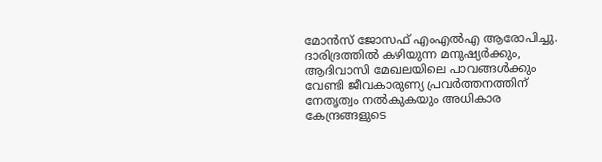മോൻസ് ജോസഫ് എംഎൽഎ ആരോപിച്ചു.
ദാരിദ്രത്തിൽ കഴിയുന്ന മനുഷ്യർക്കും, ആദിവാസി മേഖലയിലെ പാവങ്ങൾക്കും വേണ്ടി ജീവകാരുണ്യ പ്രവർത്തനത്തിന് നേതൃത്വം നൽകുകയും അധികാര കേന്ദ്രങ്ങളുടെ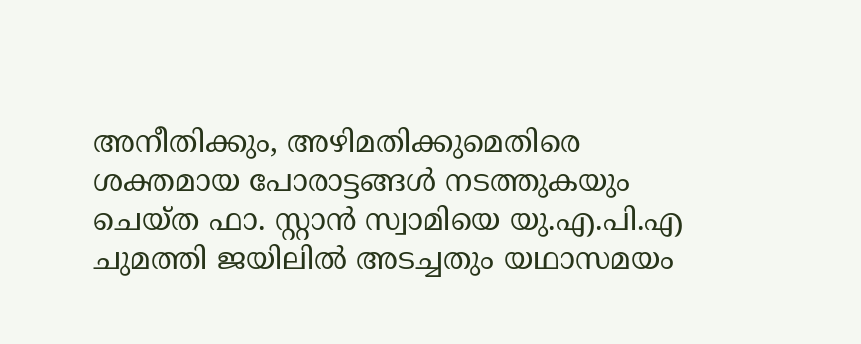അനീതിക്കും, അഴിമതിക്കുമെതിരെ ശക്തമായ പോരാട്ടങ്ങൾ നടത്തുകയും ചെയ്ത ഫാ. സ്റ്റാൻ സ്വാമിയെ യു.എ.പി.എ ചുമത്തി ജയിലിൽ അടച്ചതും യഥാസമയം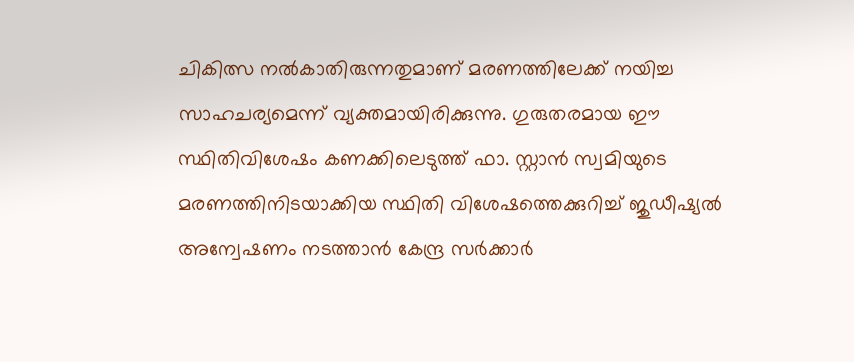ചികിത്സ നൽകാതിരുന്നതുമാണ് മരണത്തിലേക്ക് നയിച്ച സാഹചര്യമെന്ന് വ്യക്തമായിരിക്കുന്നു. ഗുരുതരമായ ഈ സ്ഥിതിവിശേഷം കണക്കിലെടുത്ത് ഫാ. സ്റ്റാൻ സ്വമിയുടെ മരണത്തിനിടയാക്കിയ സ്ഥിതി വിശേഷത്തെക്കുറിച്ച് ജുഡീഷ്യൽ അന്വേഷണം നടത്താൻ കേന്ദ്ര സർക്കാർ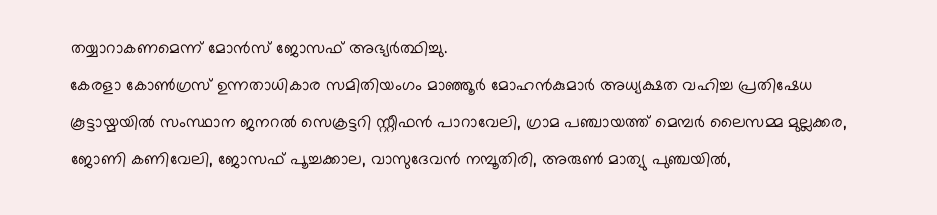തയ്യാറാകണമെന്ന് മോൻസ് ജോസഫ് അഭ്യർത്ഥിച്ചു.
കേരളാ കോൺഗ്രസ് ഉന്നതാധികാര സമിതിയംഗം മാഞ്ഞൂർ മോഹൻകുമാർ അധ്യക്ഷത വഹിച്ച പ്രതിഷേധ കൂട്ടായ്മയിൽ സംസ്ഥാന ജനറൽ സെക്രട്ടറി സ്റ്റീഫൻ പാറാവേലി, ഗ്രാമ പഞ്ചായത്ത് മെമ്പർ ലൈസമ്മ മുല്ലക്കര, ജോണി കണിവേലി, ജോസഫ് പൂച്ചക്കാല, വാസുദേവൻ നമ്പൂതിരി, അരുൺ മാത്യു പുഞ്ചയിൽ,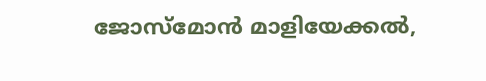ജോസ്മോൻ മാളിയേക്കൽ,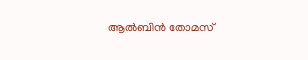ആൽബിൻ തോമസ്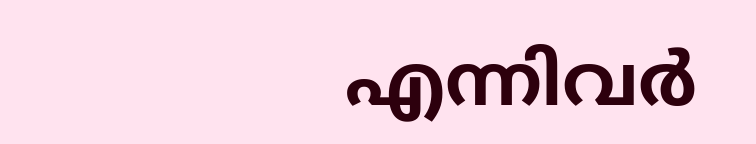എന്നിവർ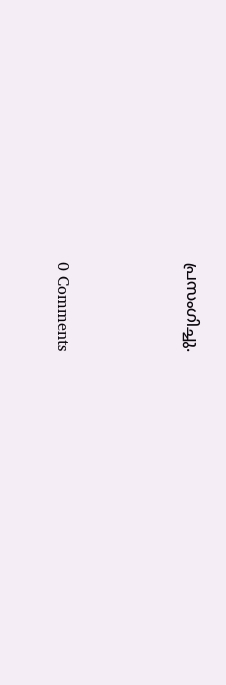പ്രസംഗിച്ചു.




0 Comments